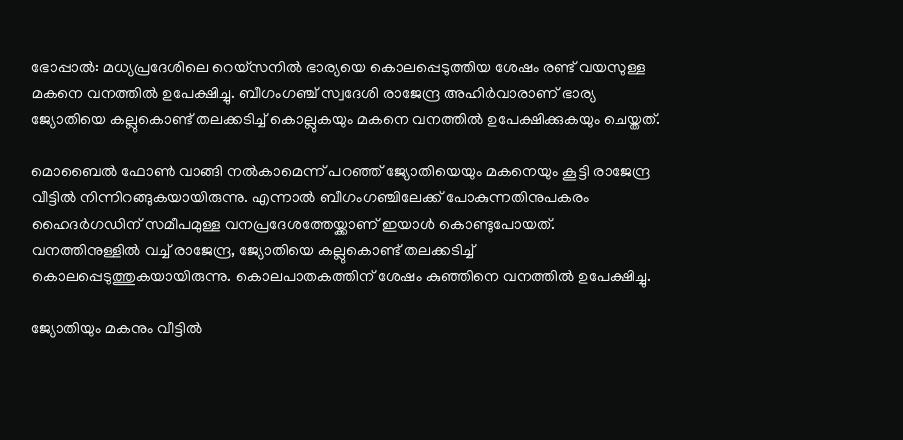ഭോപ്പാൽ: മധ്യപ്രദേശിലെ റെയ്സനിൽ ഭാര്യയെ കൊലപ്പെടുത്തിയ ശേഷം രണ്ട് വയസുള്ള മകനെ വനത്തിൽ ഉപേക്ഷിച്ചു. ബീഗംഗഞ്ച് സ്വദേശി രാജേന്ദ്ര അഹിർവാരാണ് ഭാര്യ ജ്യോതിയെ കല്ലുകൊണ്ട് തലക്കടിച്ച് കൊല്ലുകയും മകനെ വനത്തിൽ ഉപേക്ഷിക്കുകയും ചെയ്തത്.

മൊബൈൽ ഫോൺ വാങ്ങി നൽകാമെന്ന് പറഞ്ഞ് ജ്യോതിയെയും മകനെയും കൂട്ടി രാജേന്ദ്ര വീട്ടിൽ നിന്നിറങ്ങുകയായിരുന്നു. എന്നാൽ ബീഗംഗഞ്ചിലേക്ക് പോകുന്നതിനുപകരം ഹൈദർഗഡിന് സമീപമുള്ള വനപ്രദേശത്തേയ്ക്കാണ് ഇയാൾ കൊണ്ടുപോയത്. വനത്തിനുള്ളിൽ വച്ച് രാജേന്ദ്ര, ജ്യോതിയെ കല്ലുകൊണ്ട് തലക്കടിച്ച് കൊലപ്പെടുത്തുകയായിരുന്നു. കൊലപാതകത്തിന് ശേഷം കുഞ്ഞിനെ വനത്തിൽ ഉപേക്ഷിച്ചു.

ജ്യോതിയും മകനും വീട്ടിൽ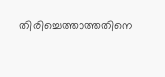തിരിച്ചെത്താത്തതിനെ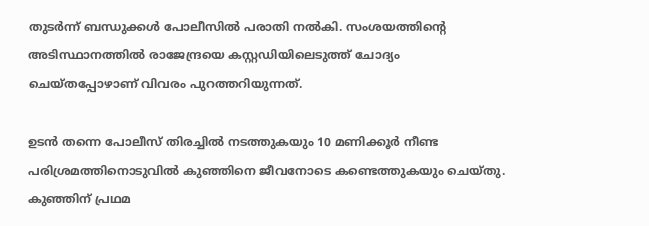തുടർന്ന് ബന്ധുക്കൾ പോലീസിൽ പരാതി നൽകി. സംശയത്തിന്‍റെ അടിസ്ഥാനത്തിൽ രാജേന്ദ്രയെ കസ്റ്റഡിയിലെടുത്ത് ചോദ്യം ചെയ്തപ്പോഴാണ് വിവരം പുറത്തറിയുന്നത്.

ഉടൻ തന്നെ പോലീസ് തിരച്ചിൽ നടത്തുകയും 10 മണിക്കൂർ നീണ്ട പരിശ്രമത്തിനൊടുവിൽ കുഞ്ഞിനെ ജീവനോടെ കണ്ടെത്തുകയും ചെയ്തു. കുഞ്ഞിന് പ്രഥമ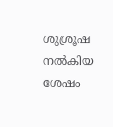ശുശ്രൂഷ നൽകിയ ശേഷം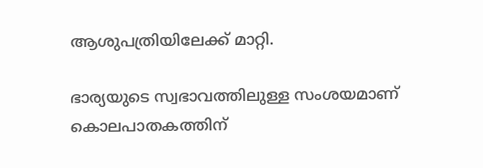ആശുപത്രിയിലേക്ക് മാറ്റി.

ഭാര്യയുടെ സ്വഭാവത്തിലുള്ള സംശയമാണ് കൊലപാതകത്തിന്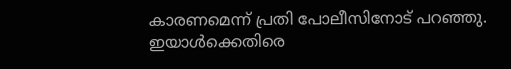കാരണമെന്ന് പ്രതി പോലീസിനോട് പറഞ്ഞു. ഇയാൾക്കെതിരെ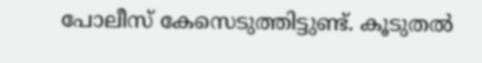പോലീസ് കേസെടുത്തിട്ടുണ്ട്. കൂടുതൽ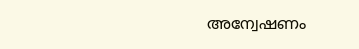അന്വേഷണം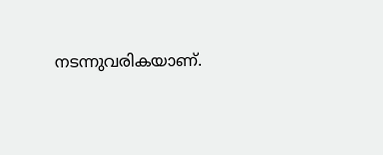നടന്നുവരികയാണ്.